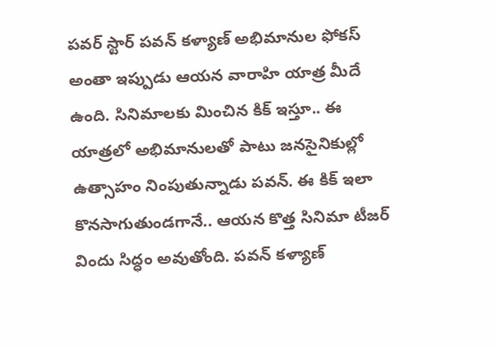పవర్ స్టార్ పవన్ కళ్యాణ్ అభిమానుల ఫోకస్ అంతా ఇప్పుడు ఆయన వారాహి యాత్ర మీదే ఉంది. సినిమాలకు మించిన కిక్ ఇస్తూ.. ఈ యాత్రలో అభిమానులతో పాటు జనసైనికుల్లో ఉత్సాహం నింపుతున్నాడు పవన్. ఈ కిక్ ఇలా కొనసాగుతుండగానే.. ఆయన కొత్త సినిమా టీజర్ విందు సిద్ధం అవుతోంది. పవన్ కళ్యాణ్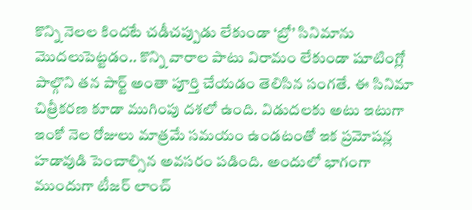కొన్ని నెలల కిందటే చడీచప్పుడు లేకుండా ‘బ్రో’ సినిమాను మొదలుపెట్టడం.. కొన్ని వారాల పాటు విరామం లేకుండా షూటింగ్లో పాల్గొని తన పార్ట్ అంతా పూర్తి చేయడం తెలిసిన సంగతే. ఈ సినిమా చిత్రీకరణ కూడా ముగింపు దశలో ఉంది. విడుదలకు అటు ఇటుగా ఇంకో నెల రోజులు మాత్రమే సమయం ఉండటంతో ఇక ప్రమోషన్ల హడావుడి పెంచాల్సిన అవసరం పడింది. అందులో భాగంగా ముందుగా టీజర్ లాంచ్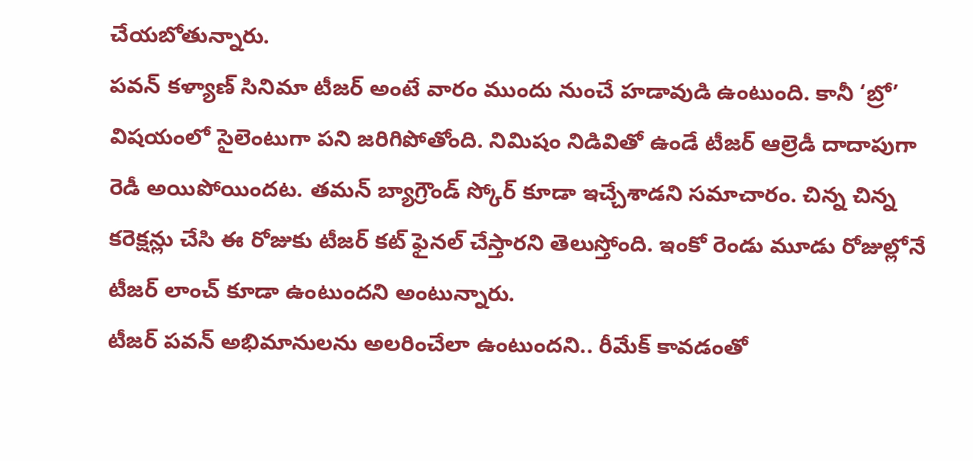చేయబోతున్నారు.
పవన్ కళ్యాణ్ సినిమా టీజర్ అంటే వారం ముందు నుంచే హడావుడి ఉంటుంది. కానీ ‘బ్రో’ విషయంలో సైలెంటుగా పని జరిగిపోతోంది. నిమిషం నిడివితో ఉండే టీజర్ ఆల్రెడీ దాదాపుగా రెడీ అయిపోయిందట. తమన్ బ్యాగ్రౌండ్ స్కోర్ కూడా ఇచ్చేశాడని సమాచారం. చిన్న చిన్న కరెక్షన్లు చేసి ఈ రోజుకు టీజర్ కట్ ఫైనల్ చేస్తారని తెలుస్తోంది. ఇంకో రెండు మూడు రోజుల్లోనే టీజర్ లాంచ్ కూడా ఉంటుందని అంటున్నారు.
టీజర్ పవన్ అభిమానులను అలరించేలా ఉంటుందని.. రీమేక్ కావడంతో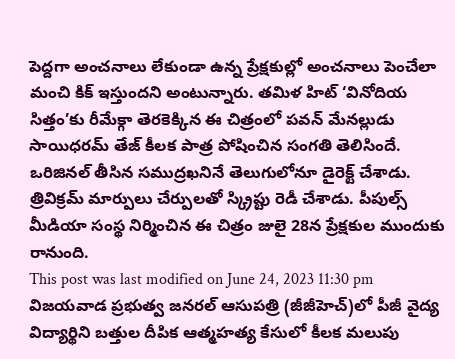పెద్దగా అంచనాలు లేకుండా ఉన్న ప్రేక్షకుల్లో అంచనాలు పెంచేలా మంచి కిక్ ఇస్తుందని అంటున్నారు. తమిళ హిట్ ‘వినోదియ సిత్తం’కు రీమేక్గా తెరకెక్కిన ఈ చిత్రంలో పవన్ మేనల్లుడు సాయిధరమ్ తేజ్ కీలక పాత్ర పోషించిన సంగతి తెలిసిందే. ఒరిజినల్ తీసిన సముద్రఖనినే తెలుగులోనూ డైరెక్ట్ చేశాడు. త్రివిక్రమ్ మార్పులు చేర్పులతో స్క్రిప్టు రెడీ చేశాడు. పీపుల్స్ మీడియా సంస్థ నిర్మించిన ఈ చిత్రం జులై 28న ప్రేక్షకుల ముందుకు రానుంది.
This post was last modified on June 24, 2023 11:30 pm
విజయవాడ ప్రభుత్వ జనరల్ ఆసుపత్రి (జీజీహెచ్)లో పీజీ వైద్య విద్యార్థిని బత్తుల దీపిక ఆత్మహత్య కేసులో కీలక మలుపు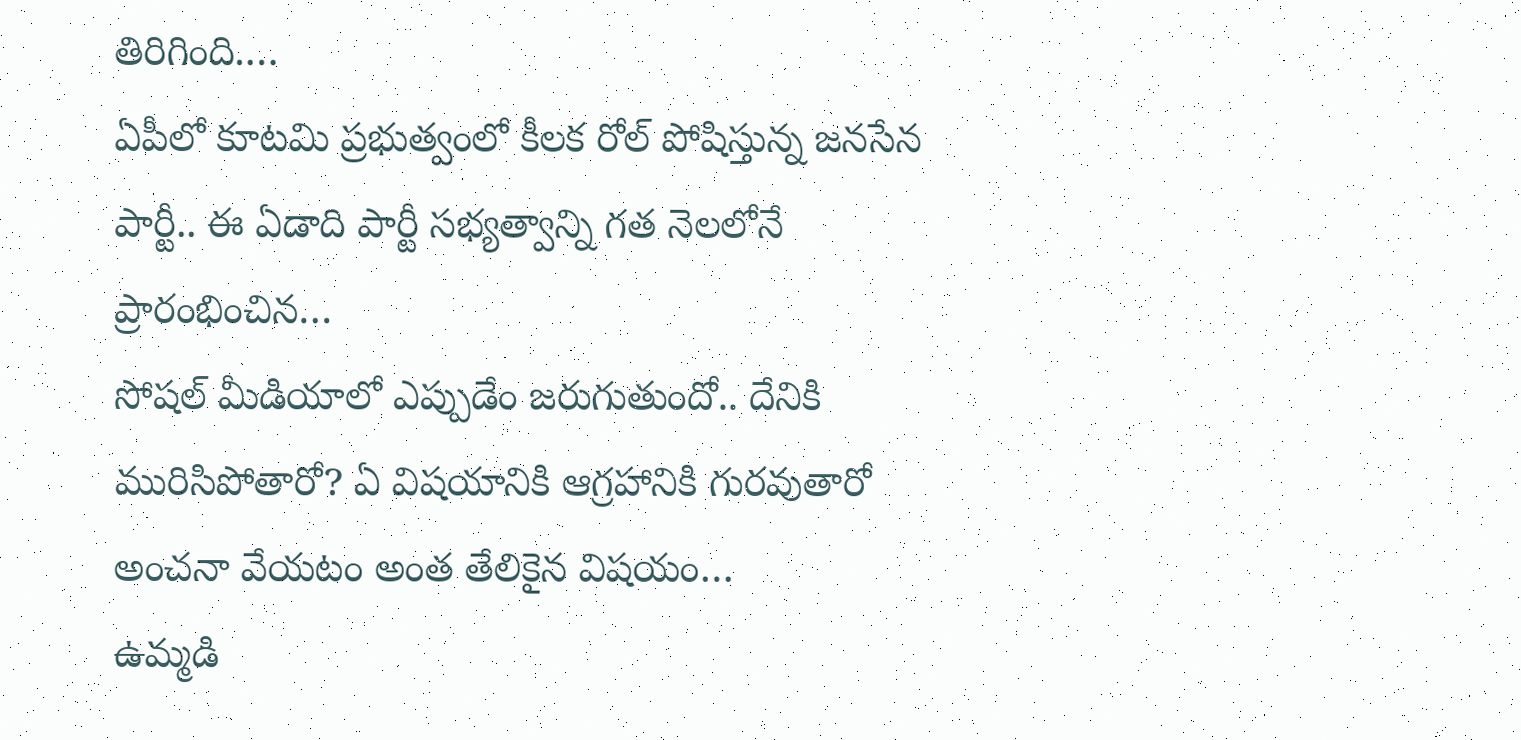తిరిగింది.…
ఏపీలో కూటమి ప్రభుత్వంలో కీలక రోల్ పోషిస్తున్న జనసేన పార్టీ.. ఈ ఏడాది పార్టీ సభ్యత్వాన్ని గత నెలలోనే ప్రారంభించిన…
సోషల్ మీడియాలో ఎప్పుడేం జరుగుతుందో.. దేనికి మురిసిపోతారో? ఏ విషయానికి ఆగ్రహానికి గురవుతారో అంచనా వేయటం అంత తేలికైన విషయం…
ఉమ్మడి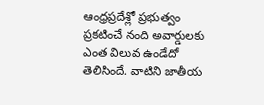ఆంధ్రప్రదేశ్లో ప్రభుత్వం ప్రకటించే నంది అవార్డులకు ఎంత విలువ ఉండేదో తెలిసిందే. వాటిని జాతీయ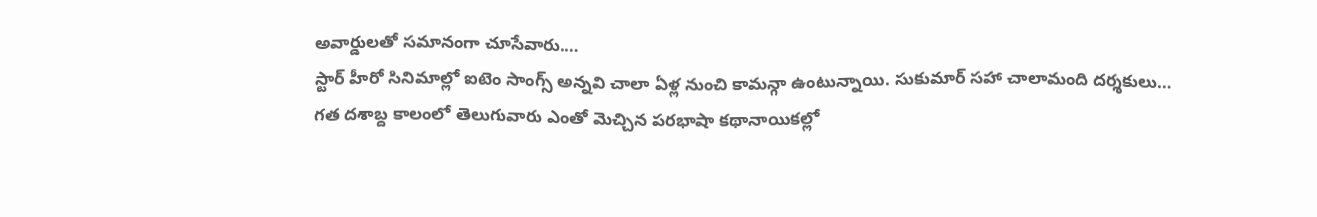అవార్డులతో సమానంగా చూసేవారు.…
స్టార్ హీరో సినిమాల్లో ఐటెం సాంగ్స్ అన్నవి చాలా ఏళ్ల నుంచి కామన్గా ఉంటున్నాయి. సుకుమార్ సహా చాలామంది దర్శకులు…
గత దశాబ్ద కాలంలో తెలుగువారు ఎంతో మెచ్చిన పరభాషా కథానాయికల్లో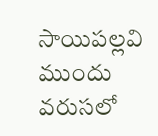సాయిపల్లవి ముందు వరుసలో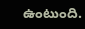ఉంటుంది.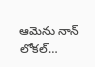ఆమెను నాన్ లోకల్…